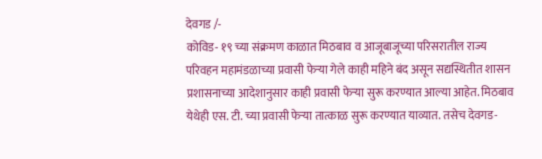देवगड /-
कोविड- १९ च्या संक्रमण काळात मिठबाव व आजूबाजूच्या परिसरातील राज्य परिवहन महामंडळाच्या प्रवासी फेऱ्या गेले काही महिने बंद असून सद्यस्थितीत शासन प्रशासनाच्या आदेशानुसार काही प्रवासी फेऱ्या सुरू करण्यात आल्या आहेत. मिठबाव येथेही एस. टी. च्या प्रवासी फेऱ्या तात्काळ सुरू करण्यात याव्यात. तसेच देवगड-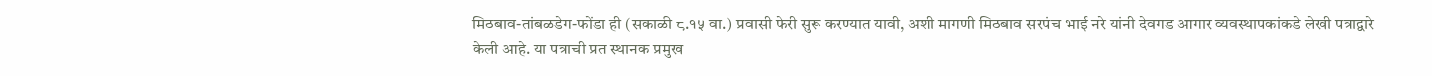मिठबाव-तांबळडेग-फोंडा ही (सकाळी ८.१५ वा.) प्रवासी फेरी सुरू करण्यात यावी, अशी मागणी मिठबाव सरपंच भाई नरे यांनी देवगड आगार व्यवस्थापकांकडे लेखी पत्राद्वारे केली आहे. या पत्राची प्रत स्थानक प्रमुख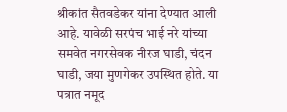श्रीकांत सैतवडेकर यांना देण्यात आली आहे. यावेळी सरपंच भाई नरे यांच्या समवेत नगरसेवक नीरज घाडी, चंदन घाडी, जया मुणगेकर उपस्थित होते. या पत्रात नमूद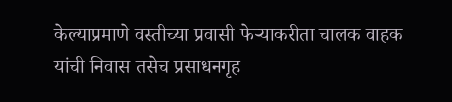केल्याप्रमाणे वस्तीच्या प्रवासी फेऱ्याकरीता चालक वाहक यांची निवास तसेच प्रसाधनगृह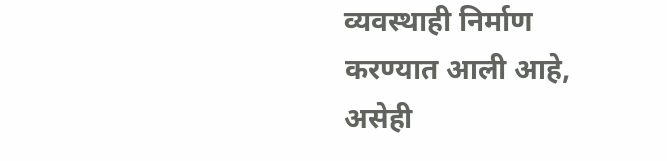व्यवस्थाही निर्माण करण्यात आली आहे, असेही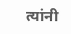त्यांनी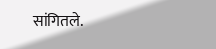सांगितले.